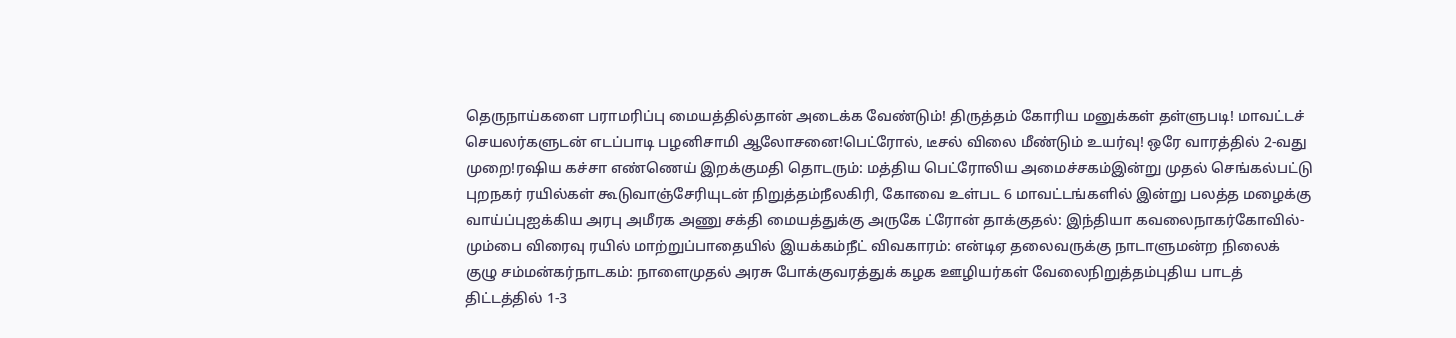தெருநாய்களை பராமரிப்பு மையத்தில்தான் அடைக்க வேண்டும்! திருத்தம் கோரிய மனுக்கள் தள்ளுபடி! மாவட்டச் செயலர்களுடன் எடப்பாடி பழனிசாமி ஆலோசனை!பெட்ரோல், டீசல் விலை மீண்டும் உயர்வு! ஒரே வாரத்தில் 2-வது முறை!ரஷிய கச்சா எண்ணெய் இறக்குமதி தொடரும்: மத்திய பெட்ரோலிய அமைச்சகம்இன்று முதல் செங்கல்பட்டு புறநகர் ரயில்கள் கூடுவாஞ்சேரியுடன் நிறுத்தம்நீலகிரி, கோவை உள்பட 6 மாவட்டங்களில் இன்று பலத்த மழைக்கு வாய்ப்புஐக்கிய அரபு அமீரக அணு சக்தி மையத்துக்கு அருகே ட்ரோன் தாக்குதல்: இந்தியா கவலைநாகர்கோவில்-மும்பை விரைவு ரயில் மாற்றுப்பாதையில் இயக்கம்நீட் விவகாரம்: என்டிஏ தலைவருக்கு நாடாளுமன்ற நிலைக் குழு சம்மன்கர்நாடகம்: நாளைமுதல் அரசு போக்குவரத்துக் கழக ஊழியர்கள் வேலைநிறுத்தம்புதிய பாடத் திட்டத்தில் 1-3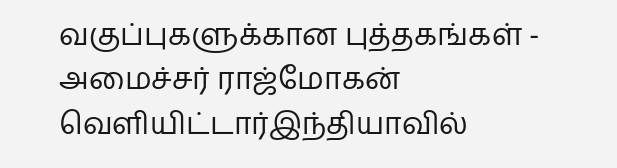வகுப்புகளுக்கான புத்தகங்கள் - அமைச்சர் ராஜ்மோகன் வெளியிட்டார்இந்தியாவில்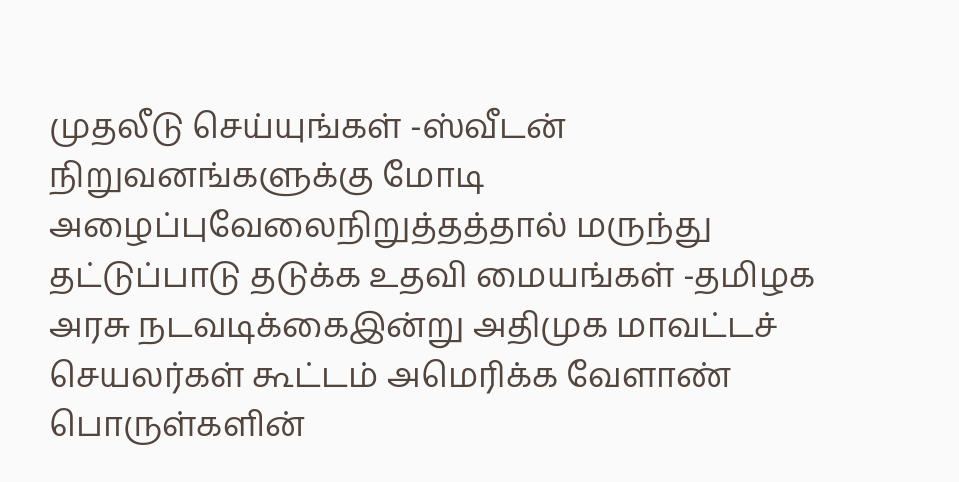முதலீடு செய்யுங்கள் -ஸ்வீடன் நிறுவனங்களுக்கு மோடி அழைப்புவேலைநிறுத்தத்தால் மருந்து தட்டுப்பாடு தடுக்க உதவி மையங்கள் -தமிழக அரசு நடவடிக்கைஇன்று அதிமுக மாவட்டச் செயலர்கள் கூட்டம் அமெரிக்க வேளாண் பொருள்களின்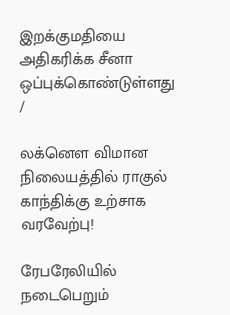இறக்குமதியை அதிகரிக்க சீனா ஒப்புக்கொண்டுள்ளது
/

லக்னௌ விமான நிலையத்தில் ராகுல் காந்திக்கு உற்சாக வரவேற்பு!

ரேபரேலியில் நடைபெறும்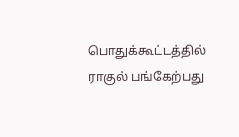பொதுக்கூட்டத்தில் ராகுல் பங்கேற்பது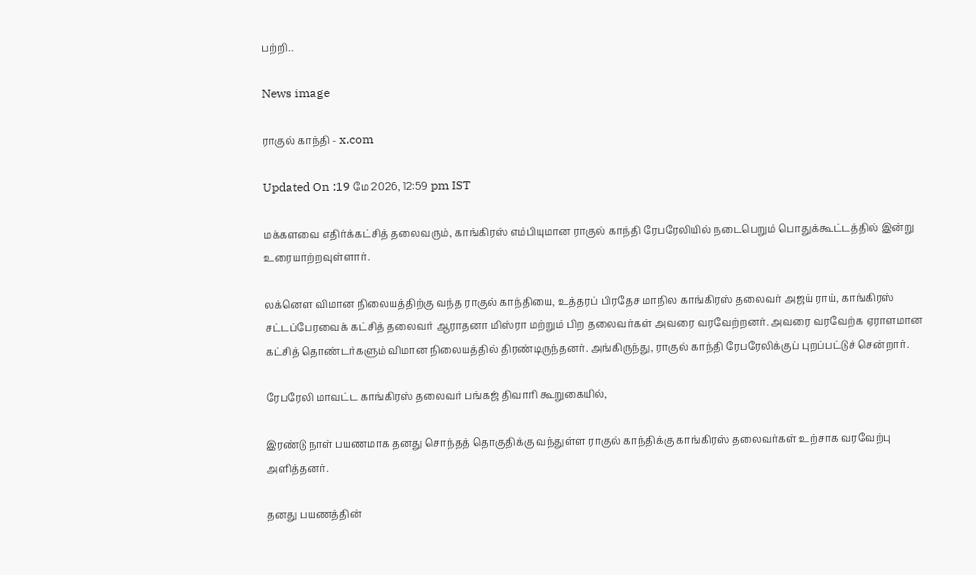பற்றி..

News image

ராகுல் காந்தி - x.com

Updated On :19 மே 2026, 12:59 pm IST

மக்களவை எதிர்க்கட்சித் தலைவரும், காங்கிரஸ் எம்பியுமான ராகுல் காந்தி ரேபரேலியில் நடைபெறும் பொதுக்கூட்டத்தில் இன்று உரையாற்றவுள்ளார்.

லக்னௌ விமான நிலையத்திற்கு வந்த ராகுல் காந்தியை, உத்தரப் பிரதேச மாநில காங்கிரஸ் தலைவர் அஜய் ராய், காங்கிரஸ் சட்டப்பேரவைக் கட்சித் தலைவர் ஆராதனா மிஸ்ரா மற்றும் பிற தலைவர்கள் அவரை வரவேற்றனர். அவரை வரவேற்க ஏராளமான கட்சித் தொண்டர்களும் விமான நிலையத்தில் திரண்டிருந்தனர். அங்கிருந்து, ராகுல் காந்தி ரேபரேலிக்குப் புறப்பட்டுச் சென்றார்.

ரேபரேலி மாவட்ட காங்கிரஸ் தலைவர் பங்கஜ் திவாரி கூறுகையில்,

இரண்டு நாள் பயணமாக தனது சொந்தத் தொகுதிக்கு வந்துள்ள ராகுல் காந்திக்கு காங்கிரஸ் தலைவர்கள் உற்சாக வரவேற்பு அளித்தனர்.

தனது பயணத்தின்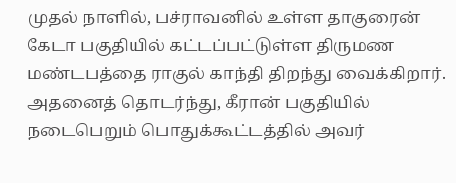முதல் நாளில், பச்ராவனில் உள்ள தாகுரைன் கேடா பகுதியில் கட்டப்பட்டுள்ள திருமண மண்டபத்தை ராகுல் காந்தி திறந்து வைக்கிறார். அதனைத் தொடர்ந்து, கீரான் பகுதியில் நடைபெறும் பொதுக்கூட்டத்தில் அவர்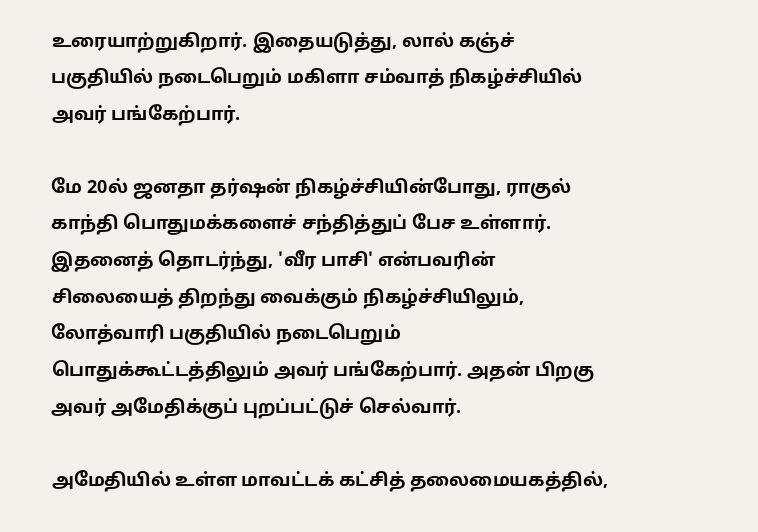உரையாற்றுகிறார். இதையடுத்து, லால் கஞ்ச் பகுதியில் நடைபெறும் மகிளா சம்வாத் நிகழ்ச்சியில் அவர் பங்கேற்பார்.

மே 20ல் ஜனதா தர்ஷன் நிகழ்ச்சியின்போது, ராகுல் காந்தி பொதுமக்களைச் சந்தித்துப் பேச உள்ளார். இதனைத் தொடர்ந்து, 'வீர பாசி' என்பவரின் சிலையைத் திறந்து வைக்கும் நிகழ்ச்சியிலும், லோத்வாரி பகுதியில் நடைபெறும் பொதுக்கூட்டத்திலும் அவர் பங்கேற்பார். அதன் பிறகு அவர் அமேதிக்குப் புறப்பட்டுச் செல்வார்.

அமேதியில் உள்ள மாவட்டக் கட்சித் தலைமையகத்தில்,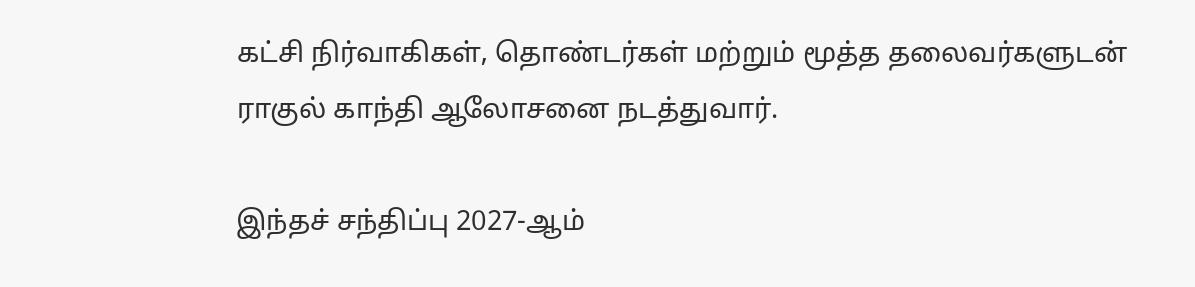கட்சி நிர்வாகிகள், தொண்டர்கள் மற்றும் மூத்த தலைவர்களுடன் ராகுல் காந்தி ஆலோசனை நடத்துவார்.

இந்தச் சந்திப்பு 2027-ஆம்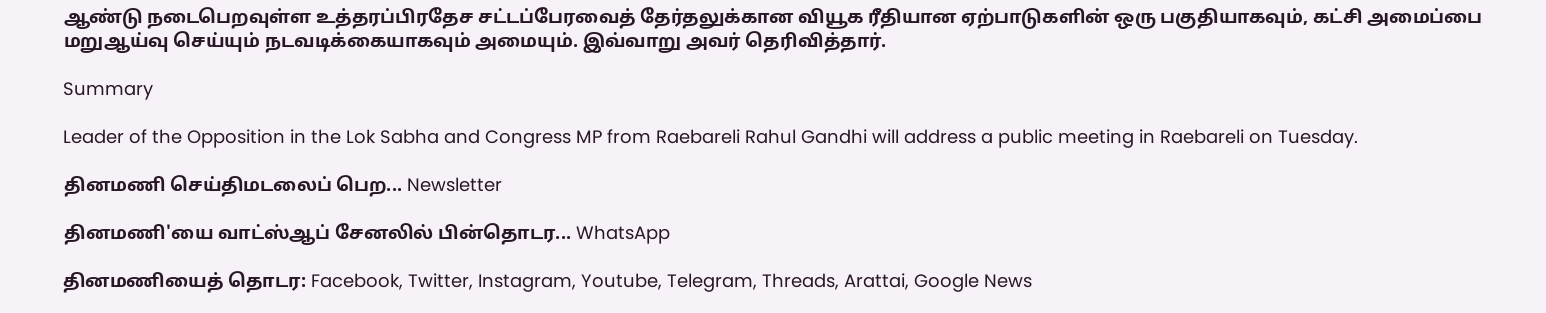ஆண்டு நடைபெறவுள்ள உத்தரப்பிரதேச சட்டப்பேரவைத் தேர்தலுக்கான வியூக ரீதியான ஏற்பாடுகளின் ஒரு பகுதியாகவும், கட்சி அமைப்பை மறுஆய்வு செய்யும் நடவடிக்கையாகவும் அமையும். இவ்வாறு அவர் தெரிவித்தார்.

Summary

Leader of the Opposition in the Lok Sabha and Congress MP from Raebareli Rahul Gandhi will address a public meeting in Raebareli on Tuesday.

தினமணி செய்திமடலைப் பெற... Newsletter

தினமணி'யை வாட்ஸ்ஆப் சேனலில் பின்தொடர... WhatsApp

தினமணியைத் தொடர: Facebook, Twitter, Instagram, Youtube, Telegram, Threads, Arattai, Google News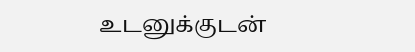உடனுக்குடன்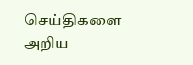செய்திகளை அறிய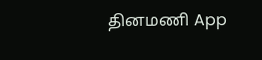தினமணி App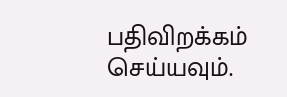பதிவிறக்கம் செய்யவும்.